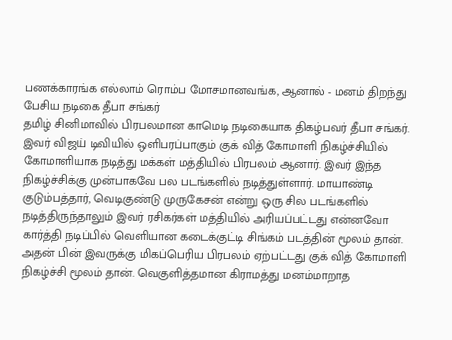பணக்காரங்க எல்லாம் ரொம்ப மோசமானவங்க, ஆனால் - மனம் திறந்து பேசிய நடிகை தீபா சங்கர்
தமிழ் சினிமாவில் பிரபலமான காமெடி நடிகையாக திகழ்பவர் தீபா சங்கர். இவர் விஜய் டிவியில் ஒளிபரப்பாகும் குக் வித் கோமாளி நிகழ்ச்சியில் கோமாளியாக நடித்து மக்கள் மத்தியில் பிரபலம் ஆனார். இவர் இந்த நிகழ்ச்சிக்கு முன்பாகவே பல படங்களில் நடித்துள்ளார். மாயாண்டி குடும்பத்தார், வெடிகுண்டு முருகேசன் என்று ஒரு சில படங்களில் நடித்திருந்தாலும் இவர் ரசிகர்கள் மத்தியில் அரியப்பட்டது என்னவோ கார்த்தி நடிப்பில் வெளியான கடைக்குட்டி சிங்கம் படத்தின் மூலம் தான்.
அதன் பின் இவருக்கு மிகப்பெரிய பிரபலம் ஏற்பட்டது குக் வித் கோமாளி நிகழ்ச்சி மூலம் தான். வெகுளித்தமான கிராமத்து மனம்மாறாத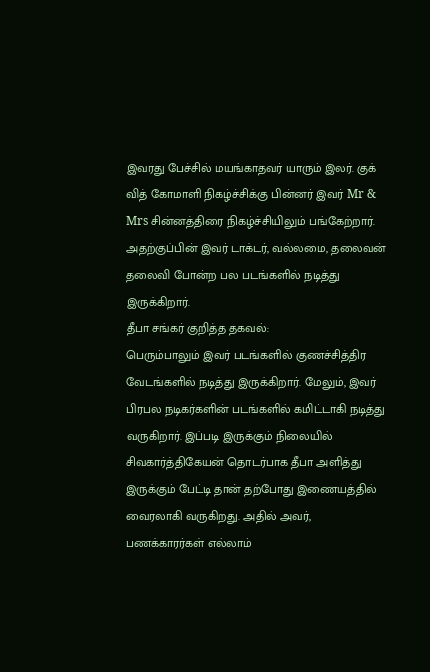இவரது பேச்சில் மயங்காதவர் யாரும் இலர். குக் வித் கோமாளி நிகழ்ச்சிக்கு பின்னர் இவர் Mr & Mrs சின்னத்திரை நிகழ்ச்சியிலும் பங்கேற்றார். அதற்குப்பின் இவர் டாக்டர், வல்லமை, தலைவன் தலைவி போன்ற பல படங்களில் நடித்து இருக்கிறார்.
தீபா சங்கர் குறித்த தகவல்:
பெரும்பாலும் இவர் படங்களில் குணச்சித்திர வேடங்களில் நடித்து இருக்கிறார். மேலும், இவர் பிரபல நடிகர்களின் படங்களில் கமிட்டாகி நடித்து வருகிறார். இப்படி இருக்கும் நிலையில் சிவகார்த்திகேயன் தொடர்பாக தீபா அளித்து இருக்கும் பேட்டி தான் தற்போது இணையத்தில் வைரலாகி வருகிறது. அதில் அவர், பணக்காரர்கள் எல்லாம்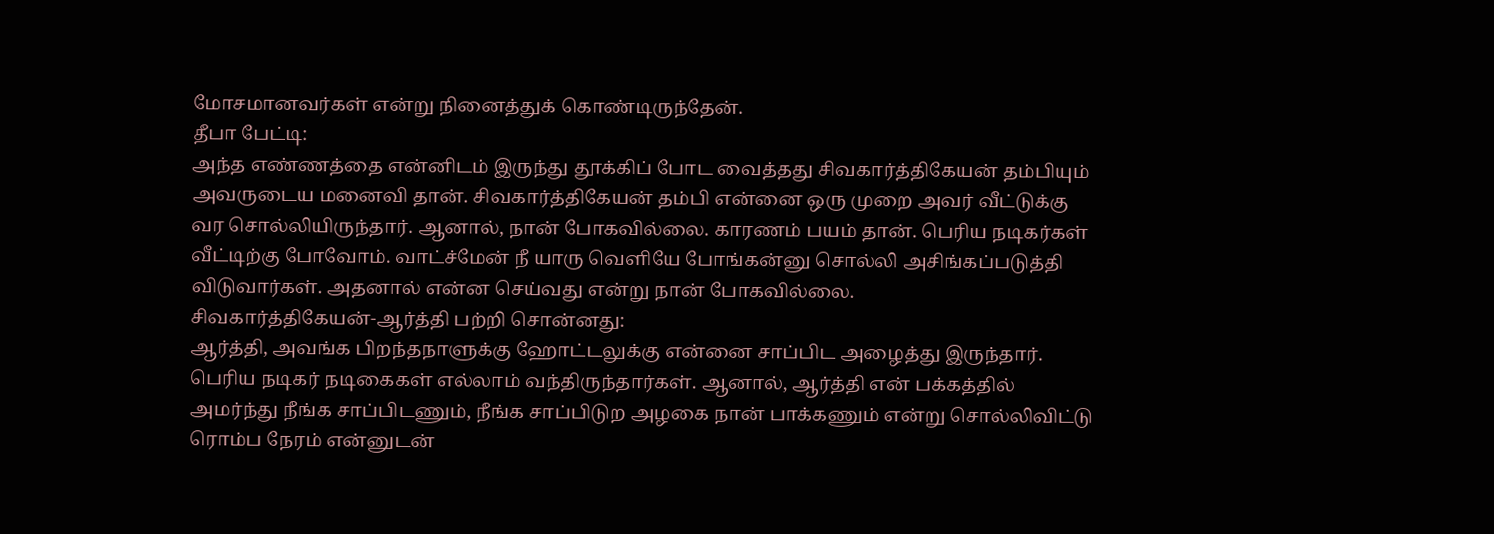மோசமானவர்கள் என்று நினைத்துக் கொண்டிருந்தேன்.
தீபா பேட்டி:
அந்த எண்ணத்தை என்னிடம் இருந்து தூக்கிப் போட வைத்தது சிவகார்த்திகேயன் தம்பியும் அவருடைய மனைவி தான். சிவகார்த்திகேயன் தம்பி என்னை ஒரு முறை அவர் வீட்டுக்கு வர சொல்லியிருந்தார். ஆனால், நான் போகவில்லை. காரணம் பயம் தான். பெரிய நடிகர்கள் வீட்டிற்கு போவோம். வாட்ச்மேன் நீ யாரு வெளியே போங்கன்னு சொல்லி அசிங்கப்படுத்தி விடுவார்கள். அதனால் என்ன செய்வது என்று நான் போகவில்லை.
சிவகார்த்திகேயன்-ஆர்த்தி பற்றி சொன்னது:
ஆர்த்தி, அவங்க பிறந்தநாளுக்கு ஹோட்டலுக்கு என்னை சாப்பிட அழைத்து இருந்தார். பெரிய நடிகர் நடிகைகள் எல்லாம் வந்திருந்தார்கள். ஆனால், ஆர்த்தி என் பக்கத்தில் அமர்ந்து நீங்க சாப்பிடணும், நீங்க சாப்பிடுற அழகை நான் பாக்கணும் என்று சொல்லிவிட்டு ரொம்ப நேரம் என்னுடன்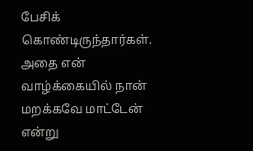பேசிக் கொண்டிருந்தார்கள். அதை என் வாழ்க்கையில் நான் மறக்கவே மாட்டேன் என்று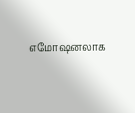எமோஷனலாக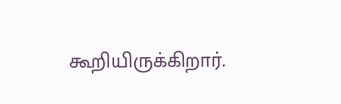கூறியிருக்கிறார்.